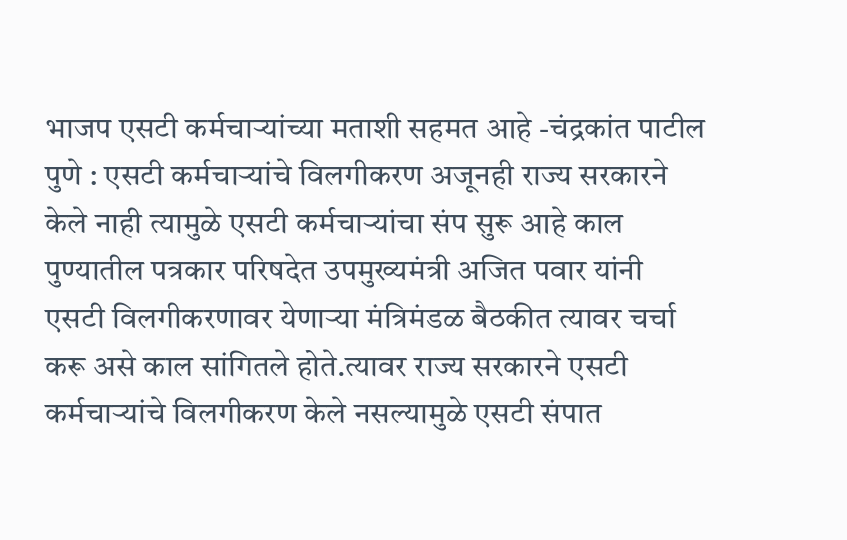भाजप एसटी कर्मचाऱ्यांच्या मताशी सहमत आहे -चंद्रकांत पाटील
पुणे : एसटी कर्मचाऱ्यांचे विलगीकरण अजूनही राज्य सरकारने केले नाही त्यामुळे एसटी कर्मचाऱ्यांचा संप सुरू आहे काल पुण्यातील पत्रकार परिषदेत उपमुख्यमंत्री अजित पवार यांनी एसटी विलगीकरणावर येणाऱ्या मंत्रिमंडळ बैठकीत त्यावर चर्चा करू असे काल सांगितले होते.त्यावर राज्य सरकारने एसटी कर्मचाऱ्यांचे विलगीकरण केले नसल्यामुळे एसटी संपात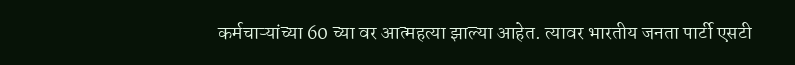कर्मचाऱ्यांच्या 60 च्या वर आत्महत्या झाल्या आहेत. त्यावर भारतीय जनता पार्टी एसटी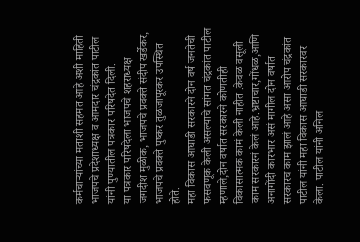कर्मचाऱ्यांच्या मताशी सहमत आहे अशी माहिती भाजपचे प्रदेशाध्यक्ष व आमदार चंद्रकांत पाटील यांनी पुण्यातील पत्रकार परिषदेत दिली.
या पत्रकार परिषदेला भाजपचे शहराध्यक्ष जगदीश मुळीक, भाजपचे प्रवक्ते संदीप खर्डेकर, भाजपचे प्रवक्ते पुष्कर तुळजापूरकर उपस्थित होते.
महा विकास आघाडी सरकारने दोन वर्ष जनतेची फसवणूक केली असल्याचे सांगत चंद्रकांत पाटील म्हणाले,दोन वर्षात सरकारने कोणतीही विकासात्मक कामं केली नाहीत .केवळ वसूली काम सरकारनं केलं आहे.भ्रष्टाचार,गोंधळ,आणि अनागोंदी कारभार असं मागील दोन वर्षात सरकारच काम झालं आहे असा आरोप चंद्रकांत पाटील यांनी महा विकास आघाडी सरकारवर केला. पाटील यांनी अनिल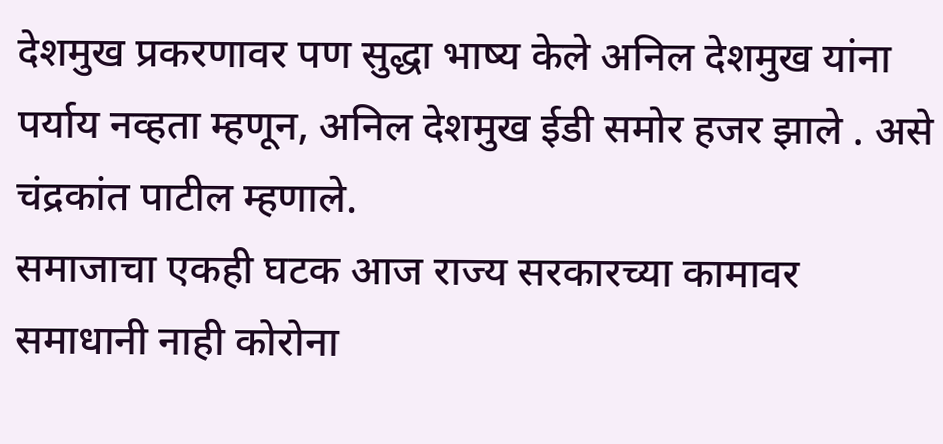देशमुख प्रकरणावर पण सुद्धा भाष्य केले अनिल देशमुख यांना पर्याय नव्हता म्हणून, अनिल देशमुख ईडी समोर हजर झाले . असे चंद्रकांत पाटील म्हणाले.
समाजाचा एकही घटक आज राज्य सरकारच्या कामावर समाधानी नाही कोरोना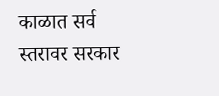काळात सर्व स्तरावर सरकार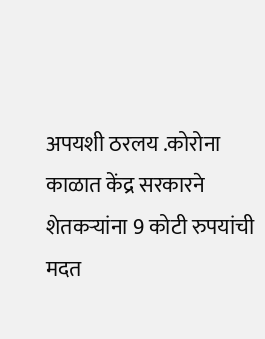अपयशी ठरलय .कोरोना काळात केंद्र सरकारने शेतकऱ्यांना 9 कोटी रुपयांची मदत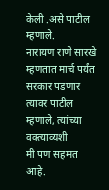केली .असे पाटील म्हणाले.
नारायण राणे सारखे म्हणतात मार्च पर्यंत सरकार पडणार त्यावर पाटील म्हणाले, त्यांच्या वक्त्याव्यशी
मी पण सहमत आहे.